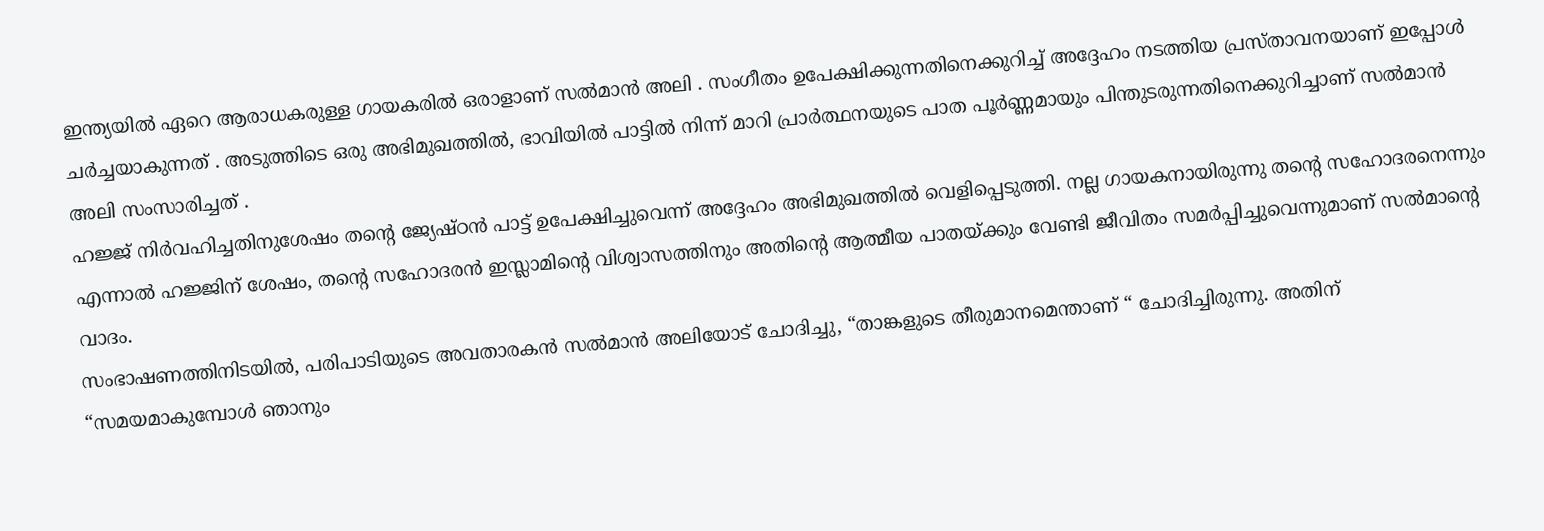ഇന്ത്യയിൽ ഏറെ ആരാധകരുള്ള ഗായകരിൽ ഒരാളാണ് സൽമാൻ അലി . സംഗീതം ഉപേക്ഷിക്കുന്നതിനെക്കുറിച്ച് അദ്ദേഹം നടത്തിയ പ്രസ്താവനയാണ് ഇപ്പോൾ ചർച്ചയാകുന്നത് . അടുത്തിടെ ഒരു അഭിമുഖത്തിൽ, ഭാവിയിൽ പാട്ടിൽ നിന്ന് മാറി പ്രാർത്ഥനയുടെ പാത പൂർണ്ണമായും പിന്തുടരുന്നതിനെക്കുറിച്ചാണ് സൽമാൻ അലി സംസാരിച്ചത് .
ഹജ്ജ് നിർവഹിച്ചതിനുശേഷം തന്റെ ജ്യേഷ്ഠൻ പാട്ട് ഉപേക്ഷിച്ചുവെന്ന് അദ്ദേഹം അഭിമുഖത്തിൽ വെളിപ്പെടുത്തി. നല്ല ഗായകനായിരുന്നു തന്റെ സഹോദരനെന്നും എന്നാൽ ഹജ്ജിന് ശേഷം, തന്റെ സഹോദരൻ ഇസ്ലാമിന്റെ വിശ്വാസത്തിനും അതിന്റെ ആത്മീയ പാതയ്ക്കും വേണ്ടി ജീവിതം സമർപ്പിച്ചുവെന്നുമാണ് സൽമാന്റെ വാദം.
സംഭാഷണത്തിനിടയിൽ, പരിപാടിയുടെ അവതാരകൻ സൽമാൻ അലിയോട് ചോദിച്ചു, “താങ്കളുടെ തീരുമാനമെന്താണ് “ ചോദിച്ചിരുന്നു. അതിന് “സമയമാകുമ്പോൾ ഞാനും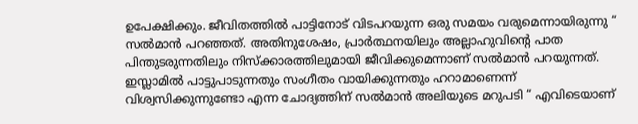ഉപേക്ഷിക്കും. ജീവിതത്തിൽ പാട്ടിനോട് വിടപറയുന്ന ഒരു സമയം വരുമെന്നായിരുന്നു “ സൽമാൻ പറഞ്ഞത്. അതിനുശേഷം, പ്രാർത്ഥനയിലും അല്ലാഹുവിന്റെ പാത പിന്തുടരുന്നതിലും നിസ്ക്കാരത്തിലുമായി ജീവിക്കുമെന്നാണ് സൽമാൻ പറയുന്നത്.
ഇസ്ലാമിൽ പാട്ടുപാടുന്നതും സംഗീതം വായിക്കുന്നതും ഹറാമാണെന്ന് വിശ്വസിക്കുന്നുണ്ടോ എന്ന ചോദ്യത്തിന് സൽമാൻ അലിയുടെ മറുപടി “ എവിടെയാണ്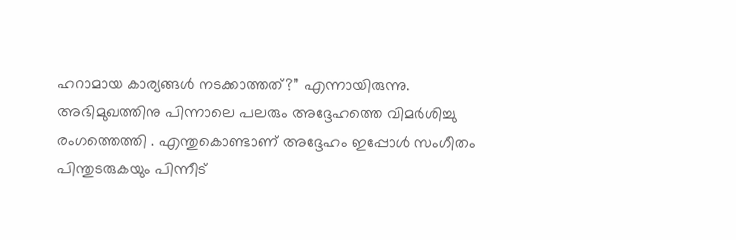ഹറാമായ കാര്യങ്ങൾ നടക്കാത്തത്?” എന്നായിരുന്നു.
അഭിമുഖത്തിനു പിന്നാലെ പലരും അദ്ദേഹത്തെ വിമർശിച്ചു രംഗത്തെത്തി . എന്തുകൊണ്ടാണ് അദ്ദേഹം ഇപ്പോൾ സംഗീതം പിന്തുടരുകയും പിന്നീട്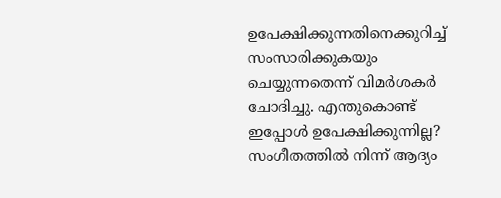ഉപേക്ഷിക്കുന്നതിനെക്കുറിച്ച് സംസാരിക്കുകയും ചെയ്യുന്നതെന്ന് വിമർശകർ ചോദിച്ചു. എന്തുകൊണ്ട് ഇപ്പോൾ ഉപേക്ഷിക്കുന്നില്ല? സംഗീതത്തിൽ നിന്ന് ആദ്യം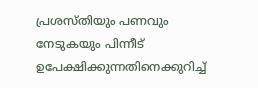പ്രശസ്തിയും പണവും നേടുകയും പിന്നീട് ഉപേക്ഷിക്കുന്നതിനെക്കുറിച്ച്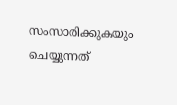സംസാരിക്കുകയും ചെയ്യുന്നത്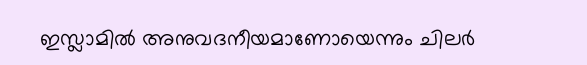ഇസ്ലാമിൽ അനുവദനീയമാണോയെന്നും ചിലർ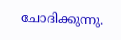ചോദിക്കുന്നു.